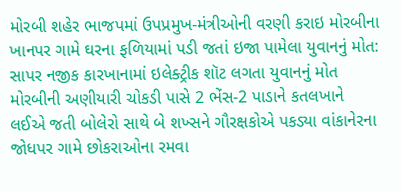મોરબી શહેર ભાજપમાં ઉપપ્રમુખ-મંત્રીઓની વરણી કરાઇ મોરબીના ખાનપર ગામે ઘરના ફળિયામાં પડી જતાં ઇજા પામેલા યુવાનનું મોત: સાપર નજીક કારખાનામાં ઇલેક્ટ્રીક શૉટ લગતા યુવાનનું મોત મોરબીની અણીયારી ચોકડી પાસે 2 ભેંસ-2 પાડાને કતલખાને લઈએ જતી બોલેરો સાથે બે શખ્સને ગૌરક્ષકોએ પકડ્યા વાંકાનેરના જોધપર ગામે છોકરાઓના રમવા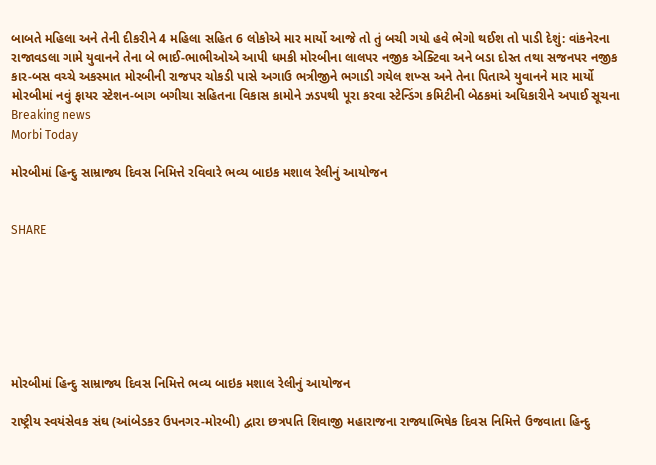બાબતે મહિલા અને તેની દીકરીને 4 મહિલા સહિત 6 લોકોએ માર માર્યો આજે તો તું બચી ગયો હવે ભેગો થઈશ તો પાડી દેશું: વાંકનેરના રાજાવડલા ગામે યુવાનને તેના બે ભાઈ-ભાભીઓએ આપી ધમકી મોરબીના લાલપર નજીક એક્ટિવા અને બડા દોસ્ત તથા સજનપર નજીક કાર-બસ વચ્ચે અકસ્માત મોરબીની રાજપર ચોકડી પાસે અગાઉ ભત્રીજીને ભગાડી ગયેલ શખ્સ અને તેના પિતાએ યુવાનને માર માર્યો મોરબીમાં નવું ફાયર સ્ટેશન-બાગ બગીચા સહિતના વિકાસ કામોને ઝડપથી પૂરા કરવા સ્ટેન્ડિંગ કમિટીની બેઠકમાં અધિકારીને અપાઈ સૂચના
Breaking news
Morbi Today

મોરબીમાં હિન્દુ સામ્રાજ્ય દિવસ નિમિત્તે રવિવારે ભવ્ય બાઇક મશાલ રેલીનું આયોજન


SHARE







મોરબીમાં હિન્દુ સામ્રાજ્ય દિવસ નિમિત્તે ભવ્ય બાઇક મશાલ રેલીનું આયોજન

રાષ્ટ્રીય સ્વયંસેવક સંઘ (આંબેડકર ઉપનગર-મોરબી) દ્વારા છત્રપતિ શિવાજી મહારાજના રાજ્યાભિષેક દિવસ નિમિત્તે ઉજવાતા હિન્દુ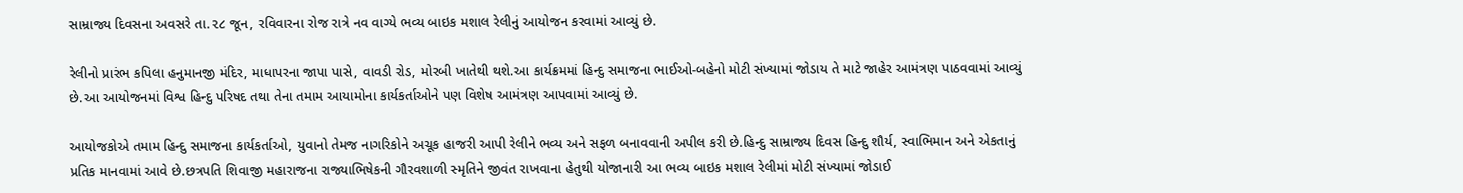સામ્રાજ્ય દિવસના અવસરે તા.૨૮ જૂન, રવિવારના રોજ રાત્રે નવ વાગ્યે ભવ્ય બાઇક મશાલ રેલીનું આયોજન કરવામાં આવ્યું છે.

રેલીનો પ્રારંભ કપિલા હનુમાનજી મંદિર, માધાપરના જાપા પાસે, વાવડી રોડ, મોરબી ખાતેથી થશે.આ કાર્યક્રમમાં હિન્દુ સમાજના ભાઈઓ-બહેનો મોટી સંખ્યામાં જોડાય તે માટે જાહેર આમંત્રણ પાઠવવામાં આવ્યું છે.આ આયોજનમાં વિશ્વ હિન્દુ પરિષદ તથા તેના તમામ આયામોના કાર્યકર્તાઓને પણ વિશેષ આમંત્રણ આપવામાં આવ્યું છે.

આયોજકોએ તમામ હિન્દુ સમાજના કાર્યકર્તાઓ, યુવાનો તેમજ નાગરિકોને અચૂક હાજરી આપી રેલીને ભવ્ય અને સફળ બનાવવાની અપીલ કરી છે.હિન્દુ સામ્રાજ્ય દિવસ હિન્દુ શૌર્ય, સ્વાભિમાન અને એકતાનું પ્રતિક માનવામાં આવે છે.છત્રપતિ શિવાજી મહારાજના રાજ્યાભિષેકની ગૌરવશાળી સ્મૃતિને જીવંત રાખવાના હેતુથી યોજાનારી આ ભવ્ય બાઇક મશાલ રેલીમાં મોટી સંખ્યામાં જોડાઈ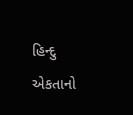હિન્દુ એકતાનો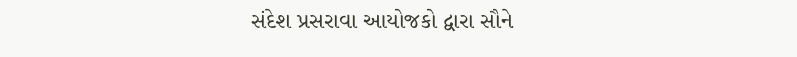સંદેશ પ્રસરાવા આયોજકો દ્વારા સૌને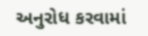અનુરોધ કરવામાં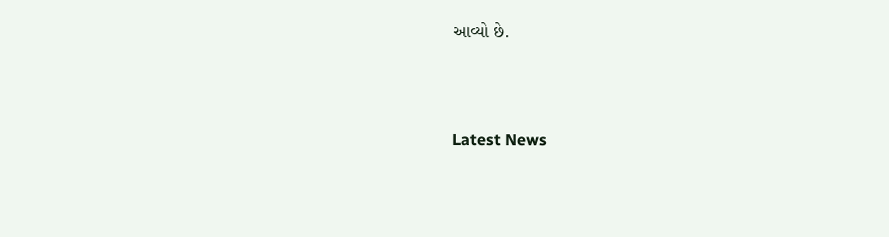આવ્યો છે.





Latest News